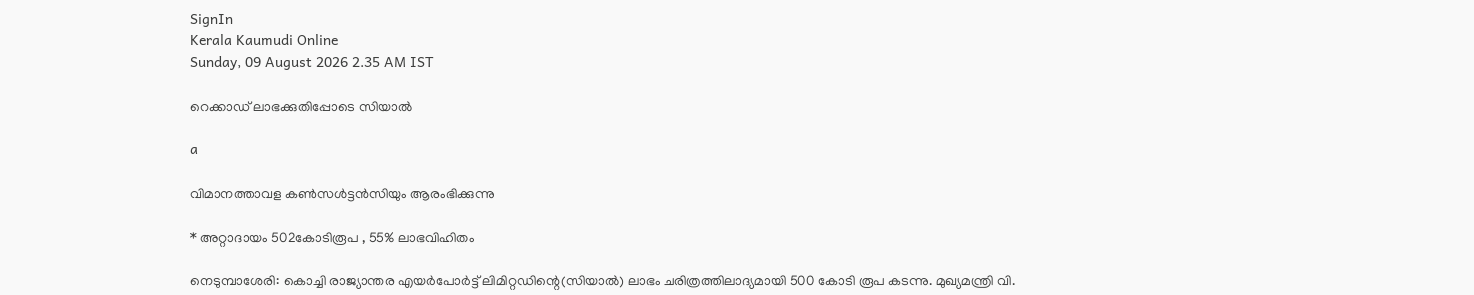SignIn
Kerala Kaumudi Online
Sunday, 09 August 2026 2.35 AM IST

റെക്കാഡ് ലാഭക്കുതിപ്പോടെ സിയാൽ

a

വിമാനത്താവള കൺസൾട്ടൻസിയും ആരംഭിക്കുന്നു

* അറ്റാദായം 502കോടിരൂപ , 55% ലാഭവിഹിതം

നെടുമ്പാശേരി: കൊച്ചി രാജ്യാന്തര എയർപോർട്ട് ലിമിറ്റഡിന്റെ(സിയാൽ) ലാഭം ചരിത്രത്തിലാദ്യമായി 500 കോടി രൂപ കടന്നു. മുഖ്യമന്ത്രി വി.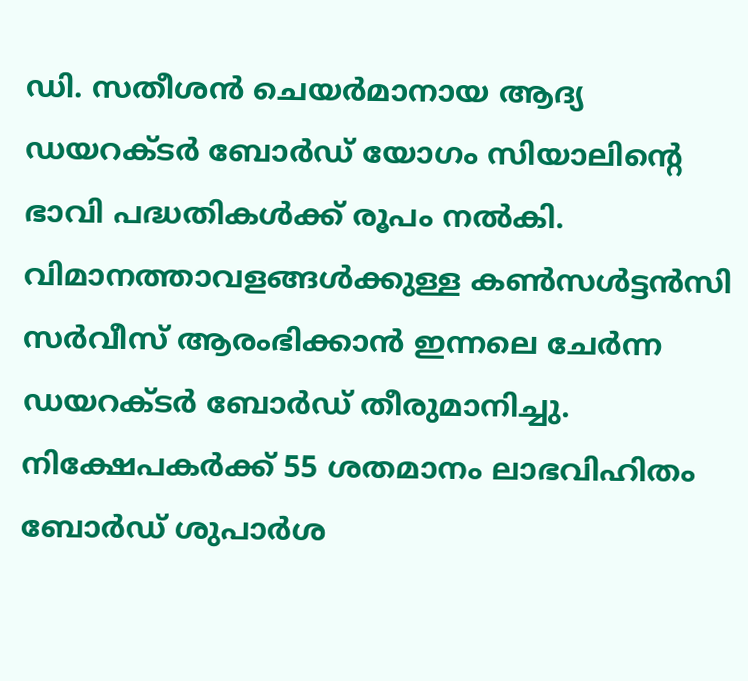ഡി. സതീശൻ ചെയർമാനായ ആദ്യ ഡയറക്ടർ ബോർഡ് യോഗം സിയാലിന്റെ ഭാവി പദ്ധതികൾക്ക് രൂപം നൽകി. വിമാനത്താവളങ്ങൾക്കുള്ള കൺസൾട്ടൻസി സർവീസ് ആരംഭിക്കാൻ ഇന്നലെ ചേർന്ന ഡയറക്‌ടർ ബോർഡ് തീരുമാനിച്ചു. നിക്ഷേപകർക്ക് 55 ശതമാനം ലാഭവിഹിതം ബോർഡ് ശുപാർശ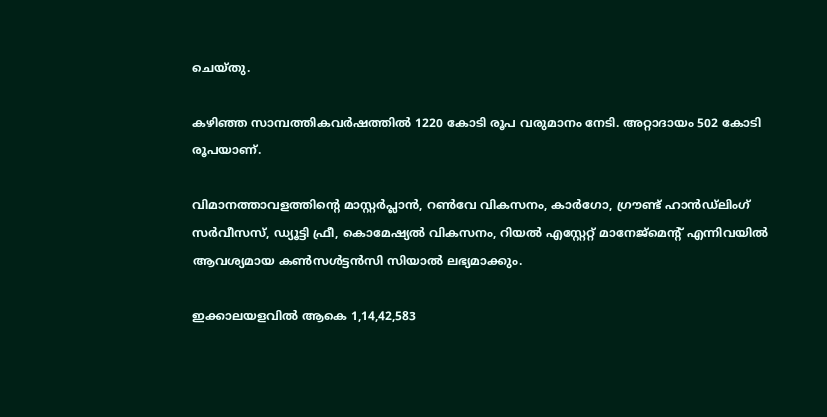ചെയ്തു.

കഴിഞ്ഞ സാമ്പത്തികവർഷത്തിൽ 1220 കോടി രൂപ വരുമാനം നേടി. അറ്റാദായം 502 കോടി രൂപയാണ്.

വിമാനത്താവളത്തിന്റെ മാസ്റ്റർപ്ലാൻ, റൺവേ വികസനം, കാർഗോ, ഗ്രൗണ്ട് ഹാൻഡ്‌ലിംഗ് സർവീസസ്, ഡ്യൂട്ടി ഫ്രീ, കൊമേഷ്യൽ വികസനം, റിയൽ എസ്റ്റേറ്റ് മാനേജ്മെന്റ് എന്നിവയിൽ ആവശ്യമായ കൺസൾട്ടൻസി സിയാൽ ലഭ്യമാക്കും.

ഇക്കാലയളവിൽ ആകെ 1,14,42,583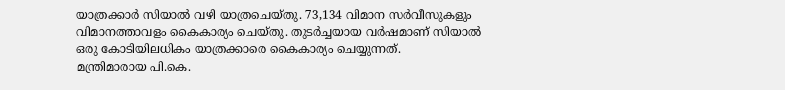യാത്രക്കാർ സിയാൽ വഴി യാത്രചെയ്തു. 73,134 വിമാന സർവീസുകളും വിമാനത്താവളം കൈകാര്യം ചെയ്തു. തുടർച്ചയായ വർഷമാണ് സിയാൽ ഒരു കോടിയിലധികം യാത്രക്കാരെ കൈകാര്യം ചെയ്യുന്നത്.
മന്ത്രിമാരായ പി.കെ.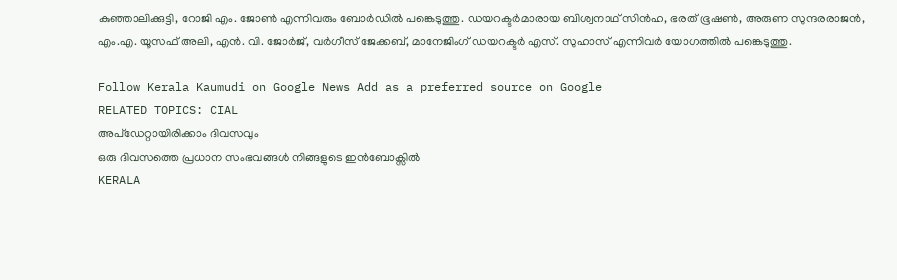കുഞ്ഞാലിക്കുട്ടി, റോജി എം. ജോൺ എന്നിവരും ബോർഡിൽ പങ്കെടുത്തു. ഡയറക്ടർമാരായ ബിശ്വനാഥ് സിൻഹ, ഭരത് ഭൂഷൺ, അരുണ സുന്ദരരാജൻ, എം.എ. യൂസഫ് അലി, എൻ. വി. ജോർജ്, വർഗീസ് ജേക്കബ്, മാനേജിംഗ് ഡയറക്ടർ എസ്. സുഹാസ് എന്നിവർ യോഗത്തിൽ പങ്കെടുത്തു.

Follow Kerala Kaumudi on Google News Add as a preferred source on Google
RELATED TOPICS: CIAL
അപ്ഡേറ്റായിരിക്കാം ദിവസവും
ഒരു ദിവസത്തെ പ്രധാന സംഭവങ്ങൾ നിങ്ങളുടെ ഇൻബോക്സിൽ
KERALA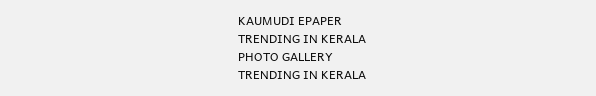KAUMUDI EPAPER
TRENDING IN KERALA
PHOTO GALLERY
TRENDING IN KERALA